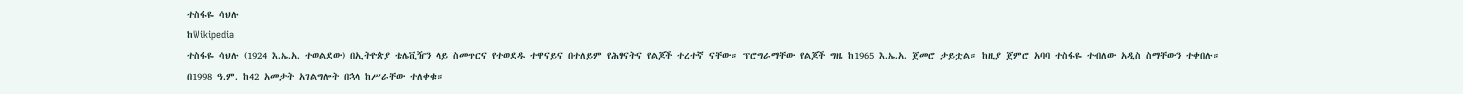ተስፋዬ ሳህሉ
ከWikipedia
ተስፋዬ ሳህሉ (1924 እ.ኤ.አ. ተወልደው) በኢትዮጵያ ቴሌቪዥን ላይ ስመጥርና የተወደዱ ተዋናይና በተለይም የሕፃናትና የልጆች ተረተኛ ናቸው። ፕሮግራማቸው የልጆች ግዜ ከ1965 እ.ኤ.አ. ጀመሮ ታይቷል። ከዚያ ጀምሮ አባባ ተስፋዬ ተብለው አዲስ ስማቸውን ተቀበሉ። በ1998 ዓ.ም. ከ42 አመታት አገልግሎት በኋላ ከሥራቸው ተለቀቁ።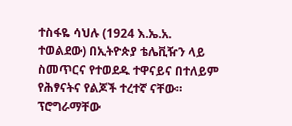ተስፋዬ ሳህሉ (1924 እ.ኤ.አ. ተወልደው) በኢትዮጵያ ቴሌቪዥን ላይ ስመጥርና የተወደዱ ተዋናይና በተለይም የሕፃናትና የልጆች ተረተኛ ናቸው። ፕሮግራማቸው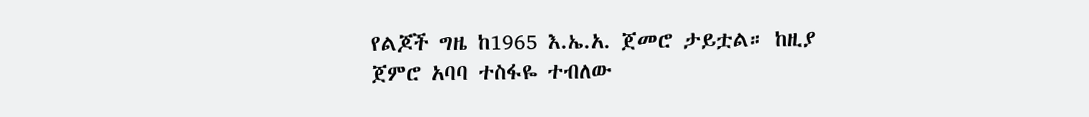የልጆች ግዜ ከ1965 እ.ኤ.አ. ጀመሮ ታይቷል። ከዚያ ጀምሮ አባባ ተስፋዬ ተብለው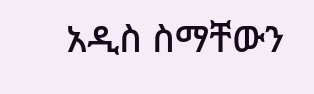አዲስ ስማቸውን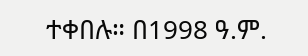ተቀበሉ። በ1998 ዓ.ም.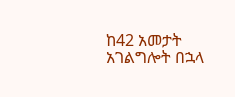ከ42 አመታት አገልግሎት በኋላ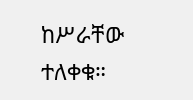ከሥራቸው ተለቀቁ።